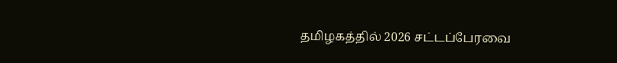தமிழகத்தில் 2026 சட்டப்பேரவை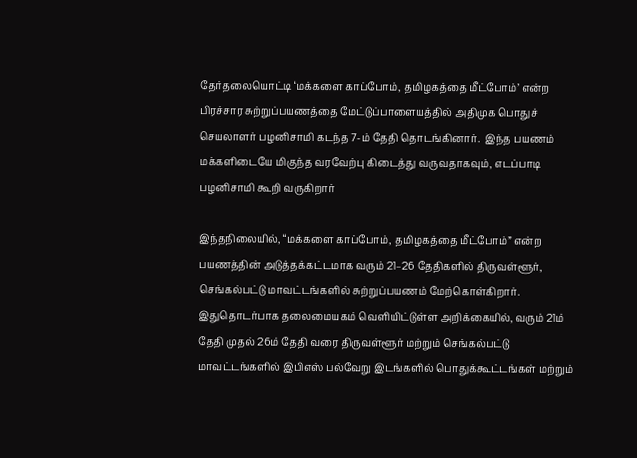தேர்தலையொட்டி ‘மக்களை காப்போம், தமிழகத்தை மீட்போம்’ என்ற பிரச்சார சுற்றுப்பயணத்தை மேட்டுப்பாளையத்தில் அதிமுக பொதுச் செயலாளர் பழனிசாமி கடந்த 7-ம் தேதி தொடங்கினார்.  இந்த பயணம் மக்களிடையே மிகுந்த வரவேற்பு கிடைத்து வருவதாகவும், எடப்பாடி பழனிசாமி கூறி வருகிறார்

இந்தநிலையில், “மக்களை காப்போம், தமிழகத்தை மீட்போம்” என்ற பயணத்தின் அடுத்தக்கட்டமாக வரும் 21–26 தேதிகளில் திருவள்ளூர், செங்கல்பட்டு மாவட்டங்களில் சுற்றுப்பயணம் மேற்கொள்கிறார். இதுதொடர்பாக தலைமையகம் வெளியிட்டுள்ள அறிக்கையில், வரும் 21ம் தேதி முதல் 26ம் தேதி வரை திருவள்ளூர் மற்றும் செங்கல்பட்டு மாவட்டங்களில் இபிஎஸ் பல்வேறு இடங்களில் பொதுக்கூட்டங்கள் மற்றும்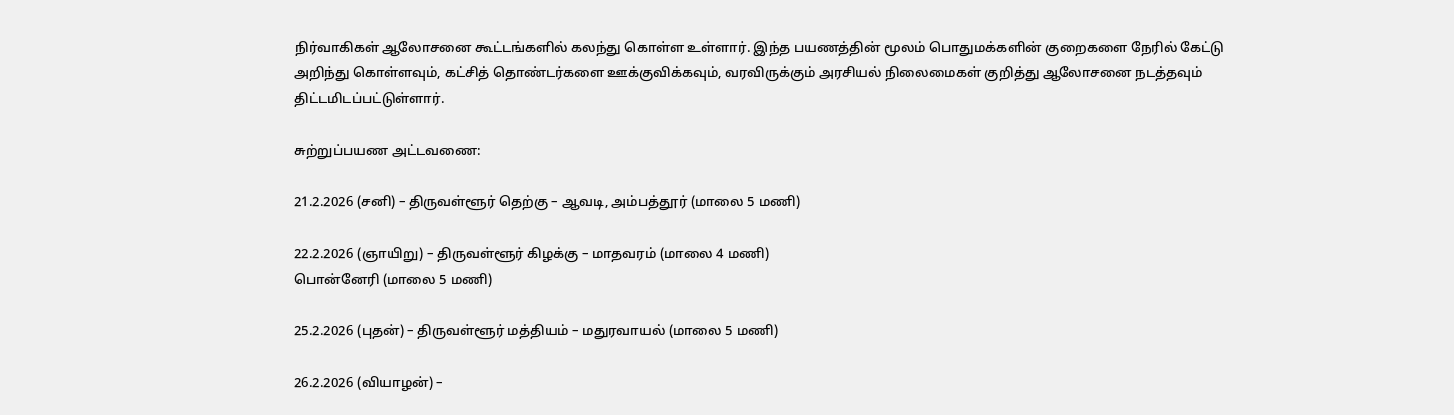நிர்வாகிகள் ஆலோசனை கூட்டங்களில் கலந்து கொள்ள உள்ளார். இந்த பயணத்தின் மூலம் பொதுமக்களின் குறைகளை நேரில் கேட்டு அறிந்து கொள்ளவும், கட்சித் தொண்டர்களை ஊக்குவிக்கவும், வரவிருக்கும் அரசியல் நிலைமைகள் குறித்து ஆலோசனை நடத்தவும் திட்டமிடப்பட்டுள்ளார்.

சுற்றுப்பயண அட்டவணை:

21.2.2026 (சனி) – திருவள்ளூர் தெற்கு – ஆவடி, அம்பத்தூர் (மாலை 5 மணி)

22.2.2026 (ஞாயிறு) – திருவள்ளூர் கிழக்கு – மாதவரம் (மாலை 4 மணி)
பொன்னேரி (மாலை 5 மணி)

25.2.2026 (புதன்) – திருவள்ளூர் மத்தியம் – மதுரவாயல் (மாலை 5 மணி)

26.2.2026 (வியாழன்) –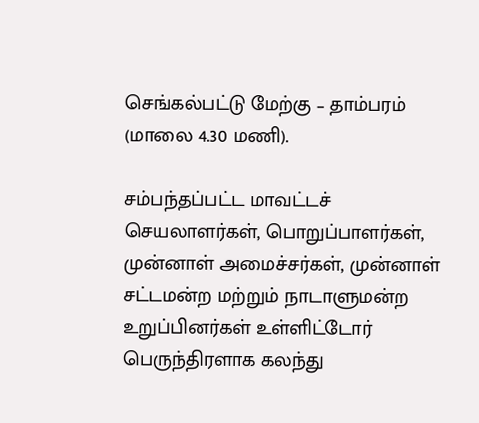செங்கல்பட்டு மேற்கு – தாம்பரம் (மாலை 4.30 மணி).

சம்பந்தப்பட்ட மாவட்டச் செயலாளர்கள், பொறுப்பாளர்கள், முன்னாள் அமைச்சர்கள், முன்னாள் சட்டமன்ற மற்றும் நாடாளுமன்ற உறுப்பினர்கள் உள்ளிட்டோர் பெருந்திரளாக கலந்து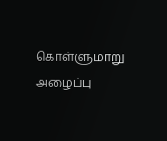கொள்ளுமாறு அழைப்பு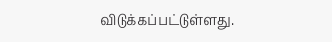விடுக்கப்பட்டுள்ளது.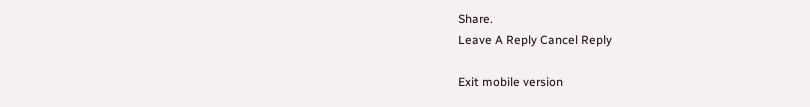Share.
Leave A Reply Cancel Reply

Exit mobile version